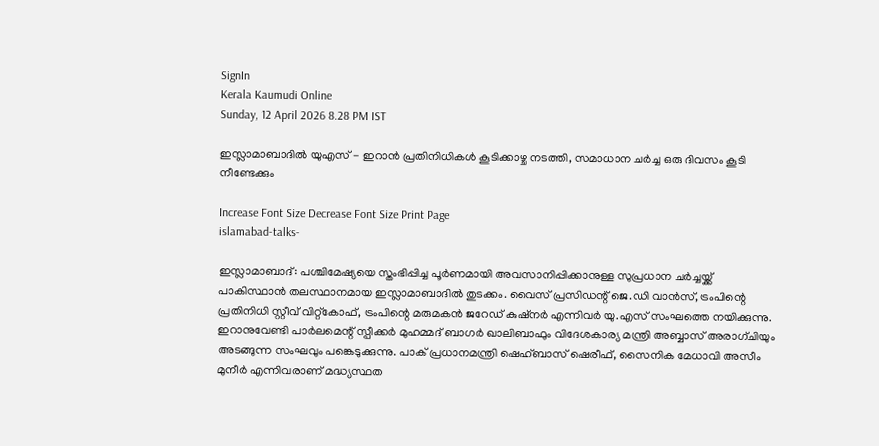SignIn
Kerala Kaumudi Online
Sunday, 12 April 2026 8.28 PM IST

ഇസ്ലാമാബാദിൽ യുഎസ് - ഇറാൻ പ്രതിനിധികൾ കൂടിക്കാഴ്ച നടത്തി, സമാധാന ചർച്ച ഒരു ദിവസം കൂടി നീണ്ടേക്കും

Increase Font Size Decrease Font Size Print Page
islamabad-talks-

ഇസ്ലാമാബാദ്: പശ്ചിമേഷ്യയെ സ്തംഭിപ്പിച്ച പൂർണമായി അവസാനിപ്പിക്കാനുള്ള സുപ്രധാന ചർച്ചയ്ക്ക് പാകിസ്ഥാൻ തലസ്ഥാനമായ ഇസ്ലാമാബാദിൽ തുടക്കം. വൈസ് പ്രസിഡന്റ് ജെ.ഡി വാൻസ്, ട്രംപിന്റെ പ്രതിനിധി സ്റ്റീവ് വിറ്റ്‌കോഫ്, ട്രംപിന്റെ മരുമകൻ ജറേഡ് കുഷ്നർ എന്നിവർ യു.എസ് സംഘത്തെ നയിക്കുന്നു. ഇറാനുവേണ്ടി പാർലമെന്റ് സ്പീക്കർ മുഹമ്മദ് ബാഗർ ഖാലിബാഫും വിദേശകാര്യ മന്ത്രി അബ്ബാസ് അരാഗ്ചിയും അടങ്ങുന്ന സംഘവും പങ്കെടുക്കുന്നു. പാക് പ്രധാനമന്ത്രി ഷെഹ്ബാസ് ഷെരീഫ്, സൈനിക മേധാവി അസീം മുനീർ എന്നിവരാണ് മദ്ധ്യസ്ഥത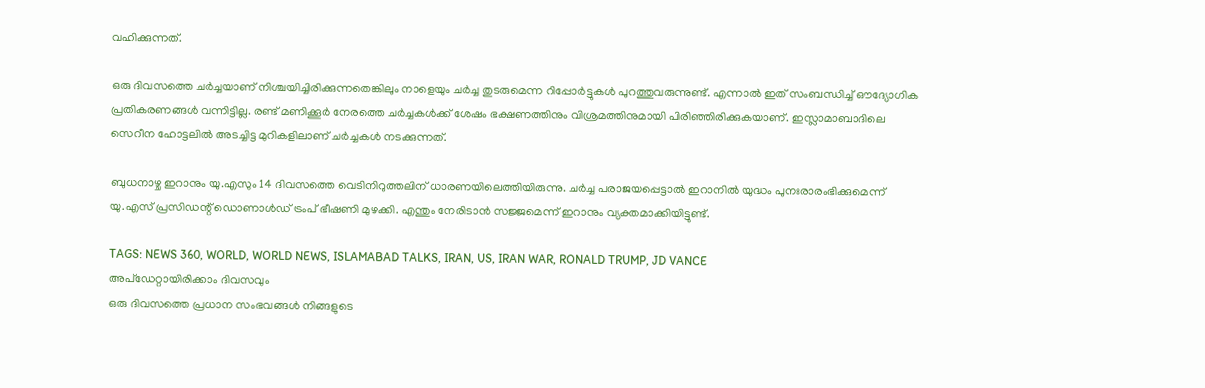വഹിക്കുന്നത്.

ഒരു ദിവസത്തെ ചർച്ചയാണ് നിശ്ചയിച്ചിരിക്കുന്നതെങ്കിലും നാളെയും ചർച്ച തുടരുമെന്ന റിപ്പോർട്ടുകൾ പുറത്തുവരുന്നുണ്ട്. എന്നാൽ ഇത് സംബന്ധിച്ച് ഔദ്യോഗിക പ്രതികരണങ്ങൾ വന്നിട്ടില്ല. രണ്ട് മണിക്കൂർ നേരത്തെ ചർച്ചകൾക്ക് ശേഷം ഭക്ഷണത്തിനും വിശ്രമത്തിനുമായി പിരിഞ്ഞിരിക്കുകയാണ്. ഇസ്ലാമാബാദിലെ സെറീന ഹോട്ടലിൽ അടച്ചിട്ട മുറികളിലാണ് ചർച്ചകൾ നടക്കുന്നത്.

ബുധനാഴ്ച ഇറാനും യു.എസും 14 ദിവസത്തെ വെടിനിറുത്തലിന് ധാരണയിലെത്തിയിരുന്നു. ചർച്ച പരാജയപ്പെട്ടാൽ ഇറാനിൽ യുദ്ധം പുനഃരാരംഭിക്കുമെന്ന് യു.എസ് പ്രസിഡന്റ് ഡൊണാൾഡ് ട്രംപ് ഭീഷണി മുഴക്കി. എന്തും നേരിടാൻ സജ്ജമെന്ന് ഇറാനും വ്യക്തമാക്കിയിട്ടുണ്ട്.

TAGS: NEWS 360, WORLD, WORLD NEWS, ISLAMABAD TALKS, IRAN, US, IRAN WAR, RONALD TRUMP, JD VANCE
അപ്ഡേറ്റായിരിക്കാം ദിവസവും
ഒരു ദിവസത്തെ പ്രധാന സംഭവങ്ങൾ നിങ്ങളുടെ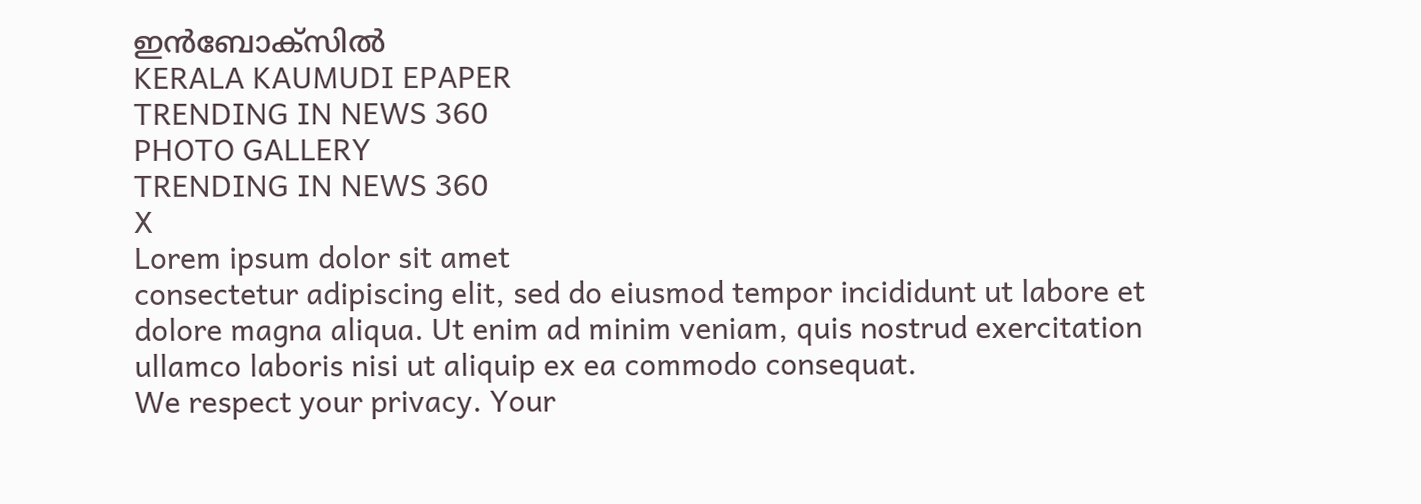ഇൻബോക്സിൽ
KERALA KAUMUDI EPAPER
TRENDING IN NEWS 360
PHOTO GALLERY
TRENDING IN NEWS 360
X
Lorem ipsum dolor sit amet
consectetur adipiscing elit, sed do eiusmod tempor incididunt ut labore et dolore magna aliqua. Ut enim ad minim veniam, quis nostrud exercitation ullamco laboris nisi ut aliquip ex ea commodo consequat.
We respect your privacy. Your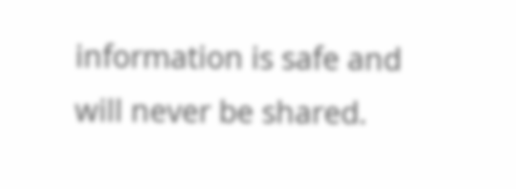information is safe and will never be shared.